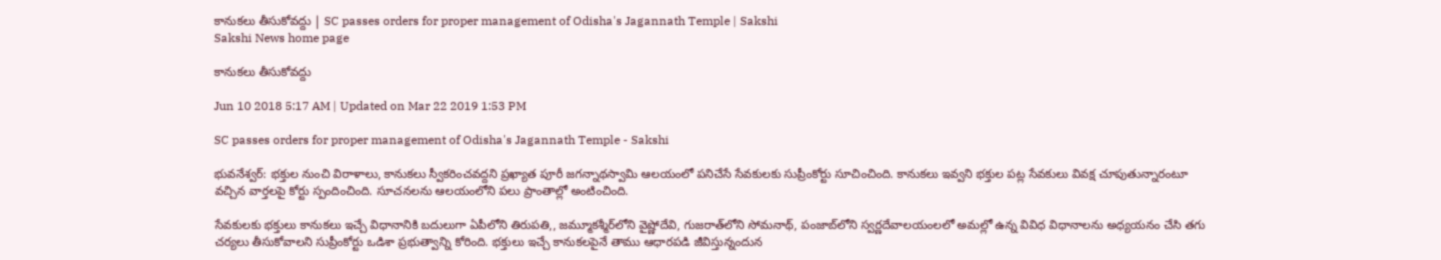కానుకలు తీసుకోవద్దు | SC passes orders for proper management of Odisha's Jagannath Temple | Sakshi
Sakshi News home page

కానుకలు తీసుకోవద్దు

Jun 10 2018 5:17 AM | Updated on Mar 22 2019 1:53 PM

SC passes orders for proper management of Odisha's Jagannath Temple - Sakshi

భువనేశ్వర్‌: భక్తుల నుంచి విరాళాలు, కానుకలు స్వీకరించవద్దని ప్రఖ్యాత పూరీ జగన్నాథస్వామి ఆలయంలో పనిచేసే సేవకులకు సుప్రీంకోర్టు సూచించింది. కానుకలు ఇవ్వని భక్తుల పట్ల సేవకులు వివక్ష చూపుతున్నారంటూ వచ్చిన వార్తలపై కోర్టు స్పందించింది. సూచనలను ఆలయంలోని పలు ప్రాంతాల్లో అంటించింది.

సేవకులకు భక్తులు కానుకలు ఇచ్చే విధానానికి బదులుగా ఏపీలోని తిరుపతి,, జమ్మూకశ్మీర్‌లోని వైష్ణోదేవి, గుజరాత్‌లోని సోమనాథ్, పంజాబ్‌లోని స్వర్ణదేవాలయంలలో అమల్లో ఉన్న వివిధ విధానాలను అధ్యయనం చేసి తగు చర్యలు తీసుకోవాలని సుప్రీంకోర్టు ఒడిశా ప్రభుత్వాన్ని కోరింది. భక్తులు ఇచ్చే కానుకలపైనే తాము ఆధారపడి జీవిస్తున్నందున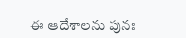ఈ ఆదేశాలను పునః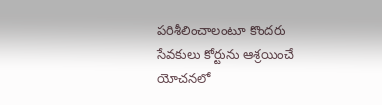పరిశీలించాలంటూ కొందరు సేవకులు కోర్టును ఆశ్రయించే యోచనలో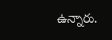ఉన్నారు.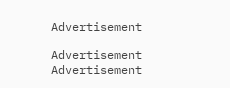Advertisement

Advertisement
Advertisement